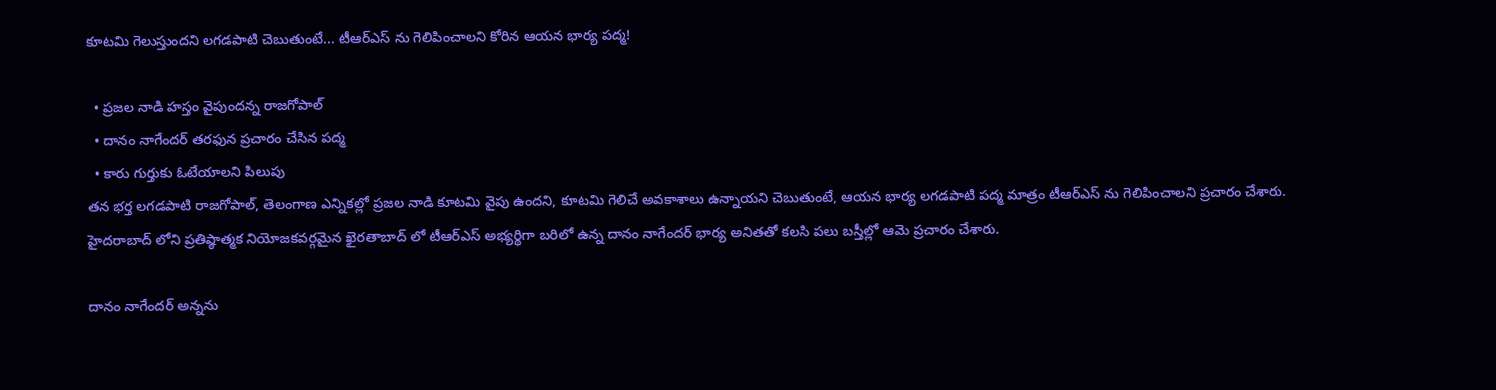కూటమి గెలుస్తుందని లగడపాటి చెబుతుంటే... టీఆర్ఎస్ ను గెలిపించాలని కోరిన ఆయన భార్య పద్మ!

  • ప్రజల నాడి హస్తం వైపుందన్న రాజగోపాల్
  • దానం నాగేందర్ తరఫున ప్రచారం చేసిన పద్మ
  • కారు గుర్తుకు ఓటేయాలని పిలుపు
తన భర్త లగడపాటి రాజగోపాల్, తెలంగాణ ఎన్నికల్లో ప్రజల నాడి కూటమి వైపు ఉందని, కూటమి గెలిచే అవకాశాలు ఉన్నాయని చెబుతుంటే, ఆయన భార్య లగడపాటి పద్మ మాత్రం టీఆర్ఎస్ ను గెలిపించాలని ప్రచారం చేశారు. హైదరాబాద్ లోని ప్రతిష్ఠాత్మక నియోజకవర్గమైన ఖైరతాబాద్ లో టీఆర్ఎస్ అభ్యర్థిగా బరిలో ఉన్న దానం నాగేందర్ భార్య అనితతో కలసి పలు బస్తీల్లో ఆమె ప్రచారం చేశారు.

దానం నాగేందర్‌ అన్నను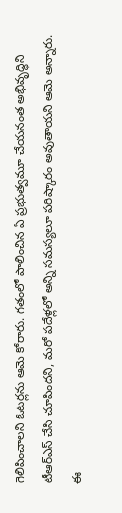గెలిపించాలని ఓటర్లను ఆమె కోరారు. గతంలో పాలించిన ఏ ప్రభుత్వమూ చేయనంత అభివృద్ధిని టీఆర్ఎస్ చేసి చూపిందని, మరో పదేళ్లలో అన్ని సమస్యలూ పరిష్కారం అవుతాయని ఆమె అన్నారు. ఈ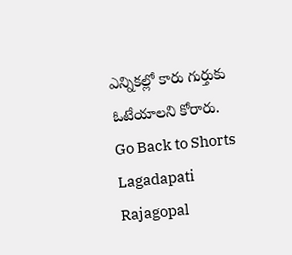ఎన్నికల్లో కారు గుర్తుకు ఓటేయాలని కోరారు.
Go Back to Shorts
Lagadapati Rajagopal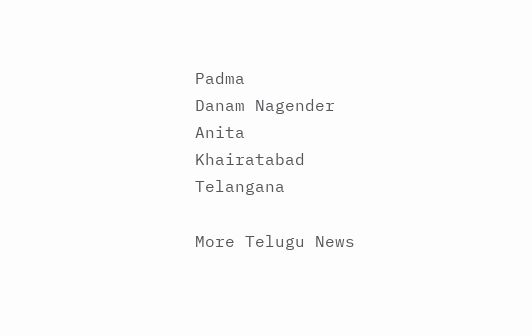Padma
Danam Nagender
Anita
Khairatabad
Telangana

More Telugu News